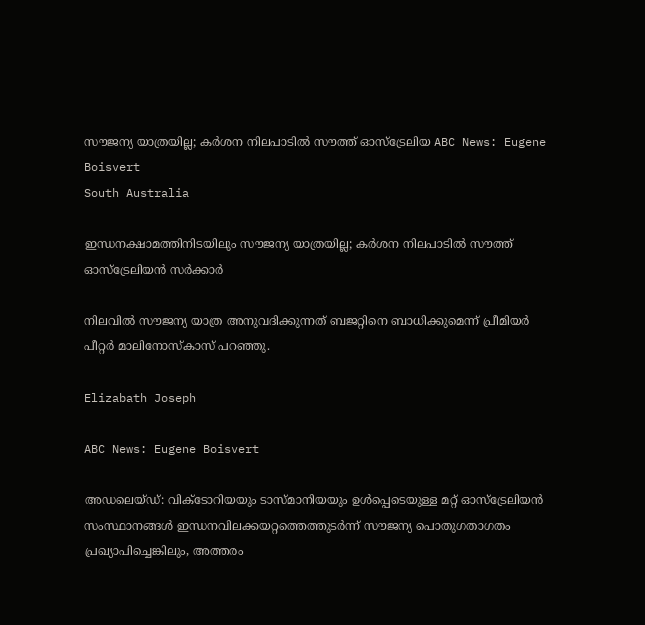സൗജന്യ യാത്രയില്ല; കർശന നിലപാടിൽ സൗത്ത് ഓസ്‌ട്രേലിയ ABC News: Eugene Boisvert
South Australia

ഇന്ധനക്ഷാമത്തിനിടയിലും സൗജന്യ യാത്രയില്ല; കർശന നിലപാടിൽ സൗത്ത് ഓസ്‌ട്രേലിയൻ സർക്കാർ

നിലവിൽ സൗജന്യ യാത്ര അനുവദിക്കുന്നത് ബജറ്റിനെ ബാധിക്കുമെന്ന് പ്രീമിയർ പീറ്റർ മാലിനോസ്കാസ് പറഞ്ഞു.

Elizabath Joseph

ABC News: Eugene Boisvert

അഡലെയ്‌ഡ്: വിക്ടോറിയയും ടാസ്മാനിയയും ഉൾപ്പെടെയുള്ള മറ്റ് ഓസ്‌ട്രേലിയൻ സംസ്ഥാനങ്ങൾ ഇന്ധനവിലക്കയറ്റത്തെത്തുടർന്ന് സൗജന്യ പൊതുഗതാഗതം പ്രഖ്യാപിച്ചെങ്കിലും, അത്തരം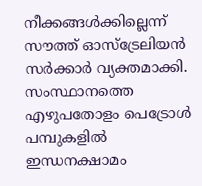നീക്കങ്ങൾക്കില്ലെന്ന് സൗത്ത് ഓസ്‌ട്രേലിയൻ സർക്കാർ വ്യക്തമാക്കി. സംസ്ഥാനത്തെ എഴുപതോളം പെട്രോൾ പമ്പുകളിൽ ഇന്ധനക്ഷാമം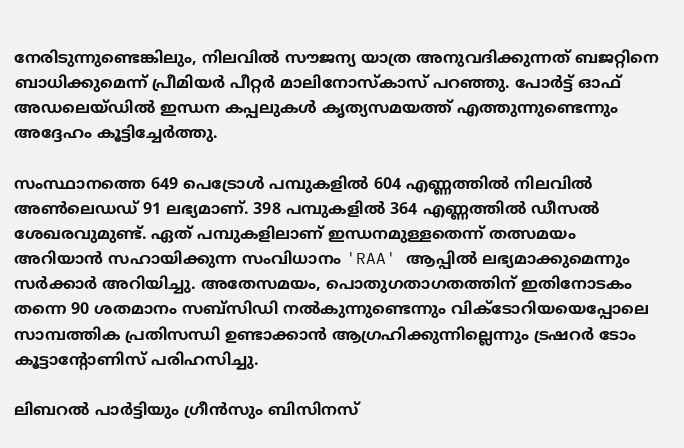നേരിടുന്നുണ്ടെങ്കിലും, നിലവിൽ സൗജന്യ യാത്ര അനുവദിക്കുന്നത് ബജറ്റിനെ ബാധിക്കുമെന്ന് പ്രീമിയർ പീറ്റർ മാലിനോസ്കാസ് പറഞ്ഞു. പോർട്ട് ഓഫ് അഡലെയ്‌ഡിൽ ഇന്ധന കപ്പലുകൾ കൃത്യസമയത്ത് എത്തുന്നുണ്ടെന്നും അദ്ദേഹം കൂട്ടിച്ചേർത്തു.

സംസ്ഥാനത്തെ 649 പെട്രോൾ പമ്പുകളിൽ 604 എണ്ണത്തിൽ നിലവിൽ അൺലെഡഡ് 91 ലഭ്യമാണ്. 398 പമ്പുകളിൽ 364 എണ്ണത്തിൽ ഡീസൽ ശേഖരവുമുണ്ട്. ഏത് പമ്പുകളിലാണ് ഇന്ധനമുള്ളതെന്ന് തത്സമയം അറിയാൻ സഹായിക്കുന്ന സംവിധാനം 'RAA' ആപ്പിൽ ലഭ്യമാക്കുമെന്നും സർക്കാർ അറിയിച്ചു. അതേസമയം, പൊതുഗതാഗതത്തിന് ഇതിനോടകം തന്നെ 90 ശതമാനം സബ്‌സിഡി നൽകുന്നുണ്ടെന്നും വിക്ടോറിയയെപ്പോലെ സാമ്പത്തിക പ്രതിസന്ധി ഉണ്ടാക്കാൻ ആഗ്രഹിക്കുന്നില്ലെന്നും ട്രഷറർ ടോം കൂട്ടാന്റോണിസ് പരിഹസിച്ചു.

ലിബറൽ പാർട്ടിയും ഗ്രീൻസും ബിസിനസ്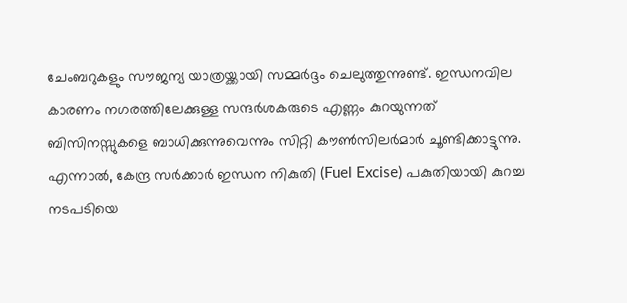ചേംബറുകളും സൗജന്യ യാത്രയ്ക്കായി സമ്മർദ്ദം ചെലുത്തുന്നുണ്ട്. ഇന്ധനവില കാരണം നഗരത്തിലേക്കുള്ള സന്ദർശകരുടെ എണ്ണം കുറയുന്നത് ബിസിനസ്സുകളെ ബാധിക്കുന്നുവെന്നും സിറ്റി കൗൺസിലർമാർ ചൂണ്ടിക്കാട്ടുന്നു. എന്നാൽ, കേന്ദ്ര സർക്കാർ ഇന്ധന നികുതി (Fuel Excise) പകുതിയായി കുറച്ച നടപടിയെ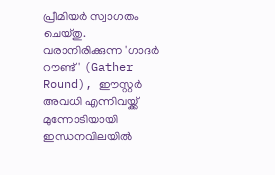പ്രീമിയർ സ്വാഗതം ചെയ്തു. വരാനിരിക്കുന്ന 'ഗാദർ റൗണ്ട്' (Gather Round), ഈസ്റ്റർ അവധി എന്നിവയ്ക്ക് മുന്നോടിയായി ഇന്ധനവിലയിൽ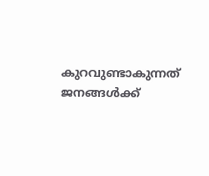കുറവുണ്ടാകുന്നത് ജനങ്ങൾക്ക്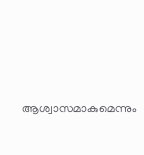ആശ്വാസമാകുമെന്നും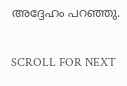അദ്ദേഹം പറഞ്ഞു.

SCROLL FOR NEXT